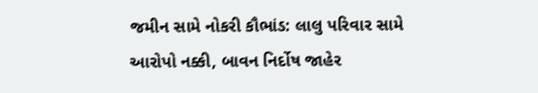જમીન સામે નોકરી કૌભાંડ: લાલુ પરિવાર સામે આરોપો નક્કી, બાવન નિર્દોષ જાહેર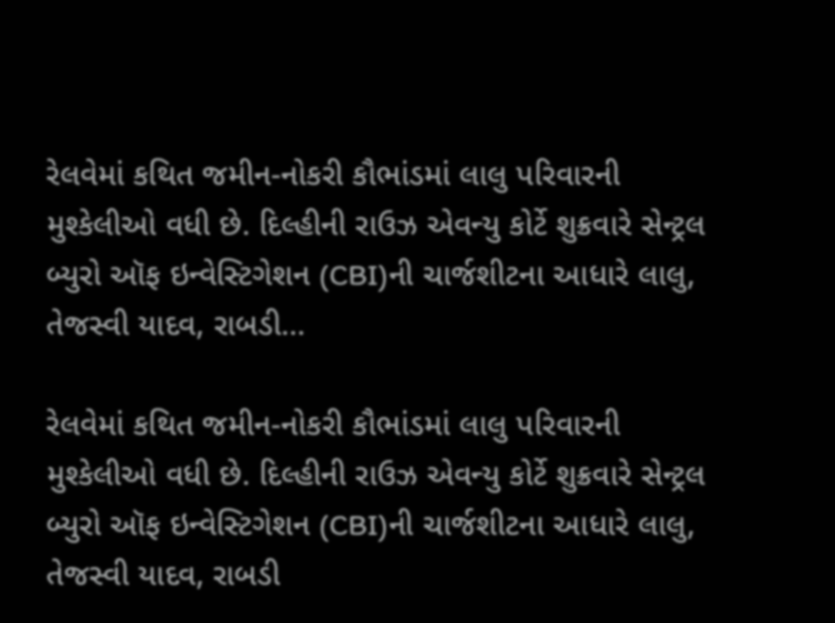રેલવેમાં કથિત જમીન-નોકરી કૌભાંડમાં લાલુ પરિવારની મુશ્કેલીઓ વધી છે. દિલ્હીની રાઉઝ એવન્યુ કોર્ટે શુક્રવારે સેન્ટ્રલ બ્યુરો ઑફ ઇન્વેસ્ટિગેશન (CBI)ની ચાર્જશીટના આધારે લાલુ, તેજસ્વી યાદવ, રાબડી…

રેલવેમાં કથિત જમીન-નોકરી કૌભાંડમાં લાલુ પરિવારની મુશ્કેલીઓ વધી છે. દિલ્હીની રાઉઝ એવન્યુ કોર્ટે શુક્રવારે સેન્ટ્રલ બ્યુરો ઑફ ઇન્વેસ્ટિગેશન (CBI)ની ચાર્જશીટના આધારે લાલુ, તેજસ્વી યાદવ, રાબડી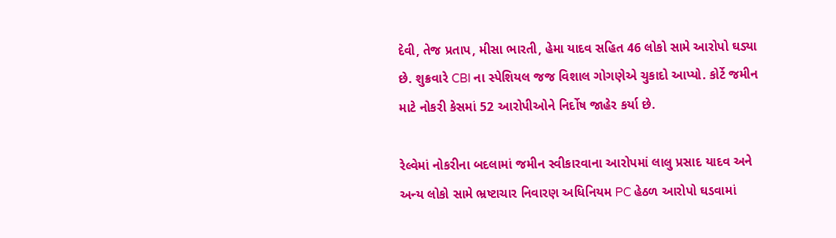દેવી, તેજ પ્રતાપ, મીસા ભારતી, હેમા યાદવ સહિત 46 લોકો સામે આરોપો ઘડ્યા છે. શુક્રવારે CBI ના સ્પેશિયલ જજ વિશાલ ગોગણેએ ચુકાદો આપ્યો. કોર્ટે જમીન માટે નોકરી કેસમાં 52 આરોપીઓને નિર્દોષ જાહેર કર્યા છે.

રેલ્વેમાં નોકરીના બદલામાં જમીન સ્વીકારવાના આરોપમાં લાલુ પ્રસાદ યાદવ અને અન્ય લોકો સામે ભ્રષ્ટાચાર નિવારણ અધિનિયમ PC હેઠળ આરોપો ઘડવામાં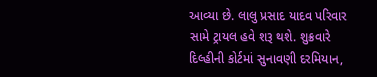આવ્યા છે. લાલુ પ્રસાદ યાદવ પરિવાર સામે ટ્રાયલ હવે શરૂ થશે. શુક્રવારે દિલ્હીની કોર્ટમાં સુનાવણી દરમિયાન,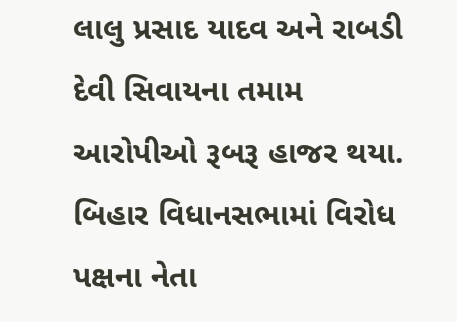લાલુ પ્રસાદ યાદવ અને રાબડી દેવી સિવાયના તમામ આરોપીઓ રૂબરૂ હાજર થયા. બિહાર વિધાનસભામાં વિરોધ પક્ષના નેતા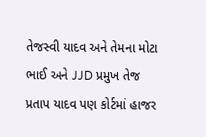તેજસ્વી યાદવ અને તેમના મોટા ભાઈ અને JJD પ્રમુખ તેજ પ્રતાપ યાદવ પણ કોર્ટમાં હાજર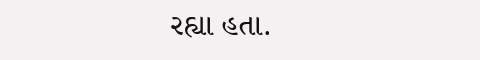રહ્યા હતા.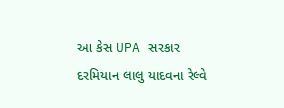આ કેસ UPA સરકાર દરમિયાન લાલુ યાદવના રેલ્વે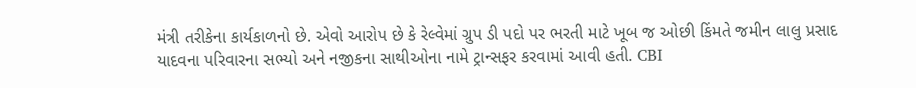મંત્રી તરીકેના કાર્યકાળનો છે. એવો આરોપ છે કે રેલ્વેમાં ગ્રુપ ડી પદો પર ભરતી માટે ખૂબ જ ઓછી કિંમતે જમીન લાલુ પ્રસાદ યાદવના પરિવારના સભ્યો અને નજીકના સાથીઓના નામે ટ્રાન્સફર કરવામાં આવી હતી. CBI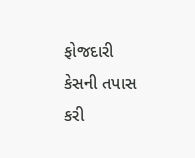ફોજદારી કેસની તપાસ કરી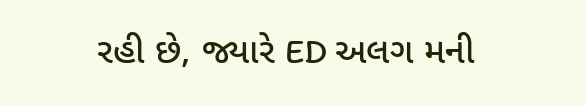રહી છે, જ્યારે ED અલગ મની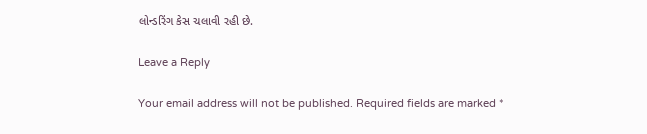લોન્ડરિંગ કેસ ચલાવી રહી છે.

Leave a Reply

Your email address will not be published. Required fields are marked *